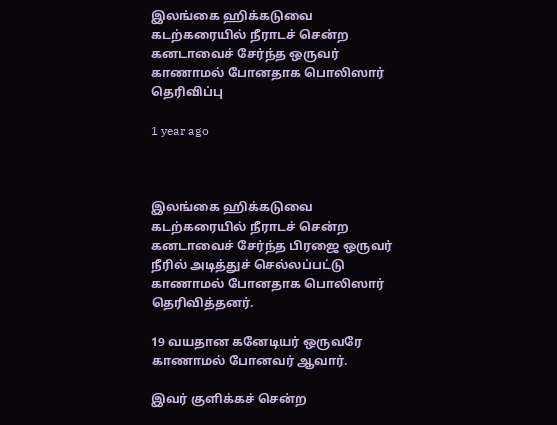இலங்கை ஹிக்கடுவை கடற்கரையில் நீராடச் சென்ற கனடாவைச் சேர்ந்த ஒருவர் காணாமல் போனதாக பொலிஸார் தெரிவிப்பு

1 year ago



இலங்கை ஹிக்கடுவை கடற்கரையில் நீராடச் சென்ற கனடாவைச் சேர்ந்த பிரஜை ஒருவர் நீரில் அடித்துச் செல்லப்பட்டு காணாமல் போனதாக பொலிஸார் தெரிவித்தனர்.

19 வயதான கனேடியர் ஒருவரே காணாமல் போனவர் ஆவார்.

இவர் குளிக்கச் சென்ற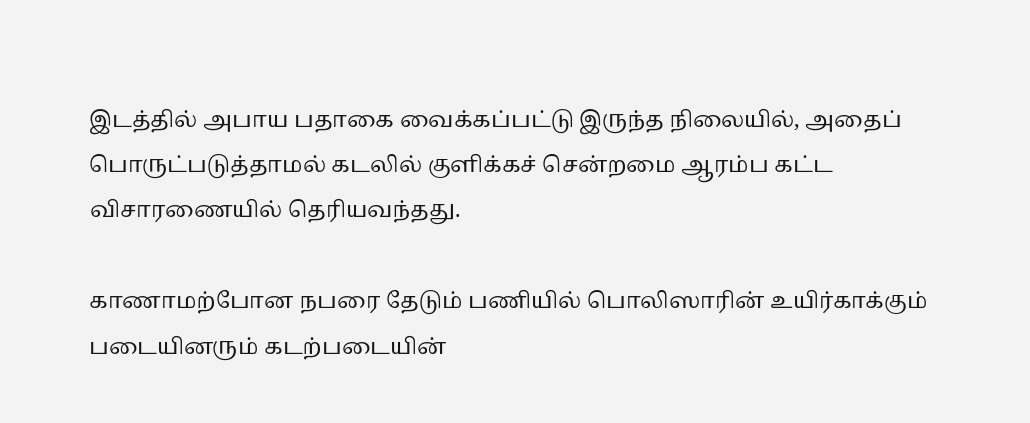இடத்தில் அபாய பதாகை வைக்கப்பட்டு இருந்த நிலையில், அதைப் பொருட்படுத்தாமல் கடலில் குளிக்கச் சென்றமை ஆரம்ப கட்ட விசாரணையில் தெரியவந்தது.

காணாமற்போன நபரை தேடும் பணியில் பொலிஸாரின் உயிர்காக்கும் படையினரும் கடற்படையின்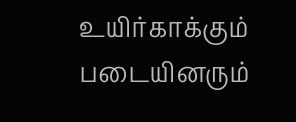உயிர்காக்கும் படையினரும்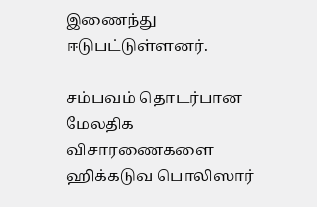இணைந்து ஈடுபட்டுள்ளனர்.

சம்பவம் தொடர்பான மேலதிக விசாரணைகளை ஹிக்கடுவ பொலிஸார்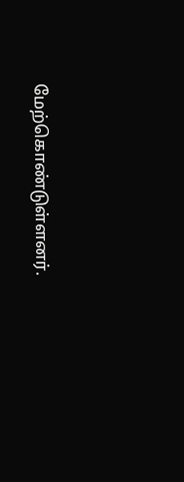மேற்கொண்டுள்ளனர்.